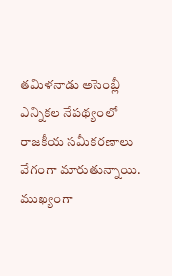తమిళనాడు అసెంబ్లీ ఎన్నికల నేపథ్యంలో రాజకీయ సమీకరణాలు వేగంగా మారుతున్నాయి. ముఖ్యంగా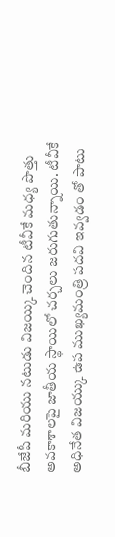బీజేపీ మరియు నటుడు విజయ్కి చెందిన టీవీకే మధ్య పొత్తు అవకాశాలపై జాతీయ స్థాయిలో చర్చలు జరుగుతున్నాయి. టీవీకే అధినేత విజయ్కు ఉప ముఖ్యమంత్రి పదవి ఇవ్వడం తో పాటు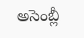అసెంబ్లీ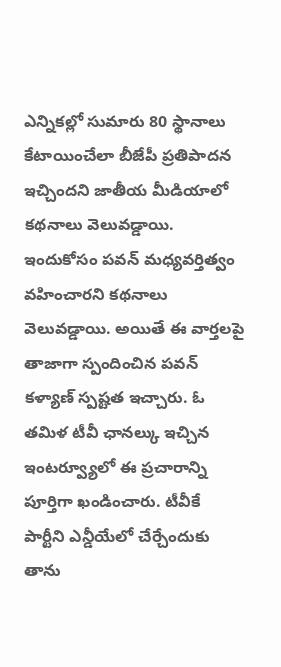ఎన్నికల్లో సుమారు 80 స్థానాలు కేటాయించేలా బీజేపీ ప్రతిపాదన ఇచ్చిందని జాతీయ మీడియాలో కథనాలు వెలువడ్డాయి.
ఇందుకోసం పవన్ మధ్యవర్తిత్వం వహించారని కథనాలు వెలువడ్డాయి. అయితే ఈ వార్తలపై తాజాగా స్పందించిన పవన్ కళ్యాణ్ స్పష్టత ఇచ్చారు. ఓ తమిళ టీవీ ఛానల్కు ఇచ్చిన ఇంటర్వ్యూలో ఈ ప్రచారాన్ని పూర్తిగా ఖండించారు. టీవీకే పార్టీని ఎన్డీయేలో చేర్చేందుకు తాను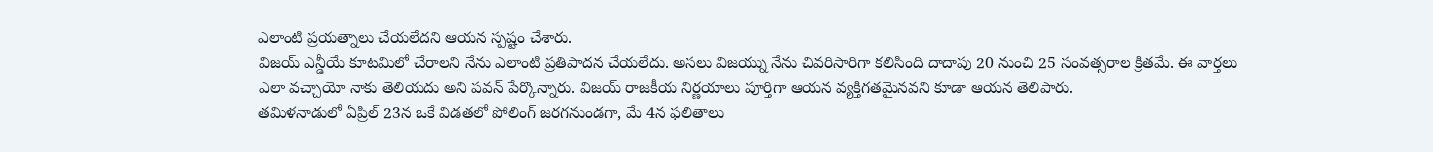ఎలాంటి ప్రయత్నాలు చేయలేదని ఆయన స్పష్టం చేశారు.
విజయ్ ఎన్డీయే కూటమిలో చేరాలని నేను ఎలాంటి ప్రతిపాదన చేయలేదు. అసలు విజయ్ను నేను చివరిసారిగా కలిసింది దాదాపు 20 నుంచి 25 సంవత్సరాల క్రితమే. ఈ వార్తలు ఎలా వచ్చాయో నాకు తెలియదు అని పవన్ పేర్కొన్నారు. విజయ్ రాజకీయ నిర్ణయాలు పూర్తిగా ఆయన వ్యక్తిగతమైనవని కూడా ఆయన తెలిపారు.
తమిళనాడులో ఏప్రిల్ 23న ఒకే విడతలో పోలింగ్ జరగనుండగా, మే 4న ఫలితాలు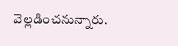వెల్లడించనున్నారు.